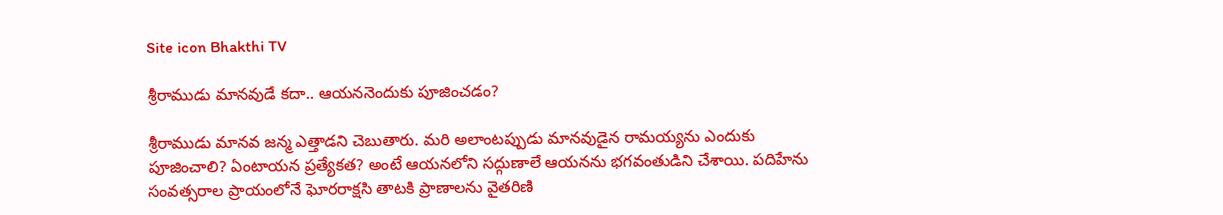Site icon Bhakthi TV

శ్రీరాముడు మానవుడే కదా.. ఆయననెందుకు పూజించడం?

శ్రీరాముడు మానవ జన్మ ఎత్తాడని చెబుతారు. మరి అలాంటప్పుడు మానవుడైన రామయ్యను ఎందుకు పూజించాలి? ఏంటాయన ప్రత్యేకత? అంటే ఆయనలోని సద్గుణాలే ఆయనను భగవంతుడిని చేశాయి. పదిహేను సంవత్సరాల ప్రాయంలోనే ఘోరరాక్షసి తాటకి ప్రాణాలను వైతరిణి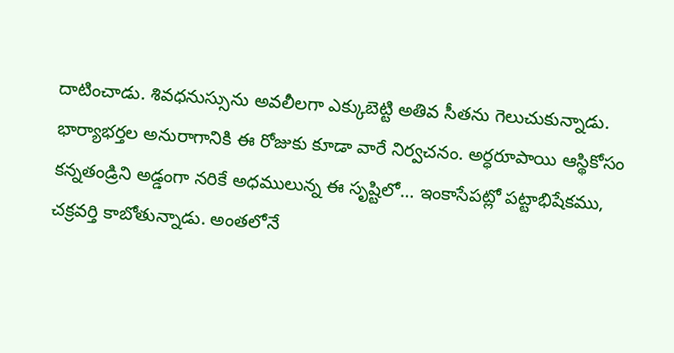దాటించాడు. శివధనుస్సును అవలీలగా ఎక్కుబెట్టి అతివ సీతను గెలుచుకున్నాడు. భార్యాభర్తల అనురాగానికి ఈ రోజుకు కూడా వారే నిర్వచనం. అర్ధరూపాయి ఆస్థికోసం కన్నతండ్రిని అడ్డంగా నరికే అధములున్న ఈ సృష్టిలో… ఇంకాసేపట్లో పట్టాభిషేకము, చక్రవర్తి కాబోతున్నాడు. అంతలోనే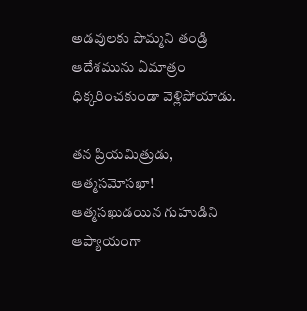అడవులకు పొమ్మని తండ్రి ఆదేశమును ఏమాత్రం ధిక్కరించకుండా వెళ్లిపోయాడు.

తన ప్రియమిత్రుడు, ఆత్మసమోసఖా! ఆత్మసఖుడయిన గుహుడిని ఆప్యాయంగా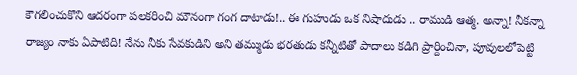కౌగలించుకొని ఆదరంగా పలకరించి మౌనంగా గంగ దాటాడు!.. ఈ గుహుడు ఒక నిషాదుడు .. రాముడి ఆత్మ. అన్నా! నీకన్నా రాజ్యం నాకు ఏపాటిది! నేను నీకు సేవకుడిని అని తమ్ముడు భరతుడు కన్నీటితో పాదాలు కడిగి ప్రార్దించినా, పూవులలోపెట్టి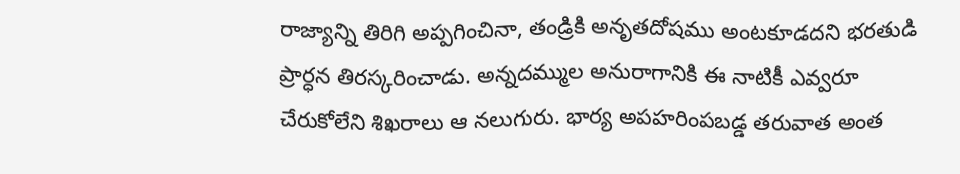రాజ్యాన్ని తిరిగి అప్పగించినా, తండ్రికి అనృతదోషము అంటకూడదని భరతుడి ప్రార్ధన తిరస్కరించాడు. అన్నదమ్ముల అనురాగానికి ఈ నాటికీ ఎవ్వరూ చేరుకోలేని శిఖరాలు ఆ నలుగురు. భార్య అపహరింపబడ్డ తరువాత అంత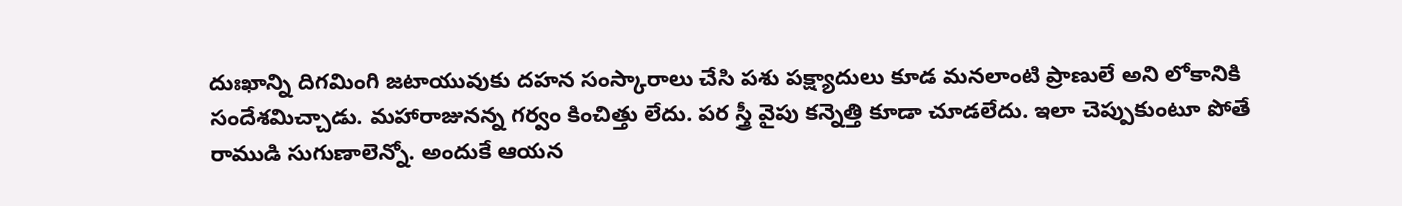దుఃఖాన్ని దిగమింగి జటాయువుకు దహన సంస్కారాలు చేసి పశు పక్ష్యాదులు కూడ మనలాంటి ప్రాణులే అని లోకానికి సందేశమిచ్చాడు. మహారాజునన్న గర్వం కించిత్తు లేదు. పర స్త్రీ వైపు కన్నెత్తి కూడా చూడలేదు. ఇలా చెప్పుకుంటూ పోతే రాముడి సుగుణాలెన్నో. అందుకే ఆయన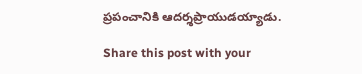ప్రపంచానికి ఆదర్శప్రాయుడయ్యాడు.

Share this post with your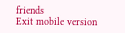friends
Exit mobile version